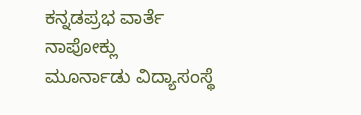ಕನ್ನಡಪ್ರಭ ವಾರ್ತೆ ನಾಪೋಕ್ಲು
ಮೂರ್ನಾಡು ವಿದ್ಯಾಸಂಸ್ಥೆ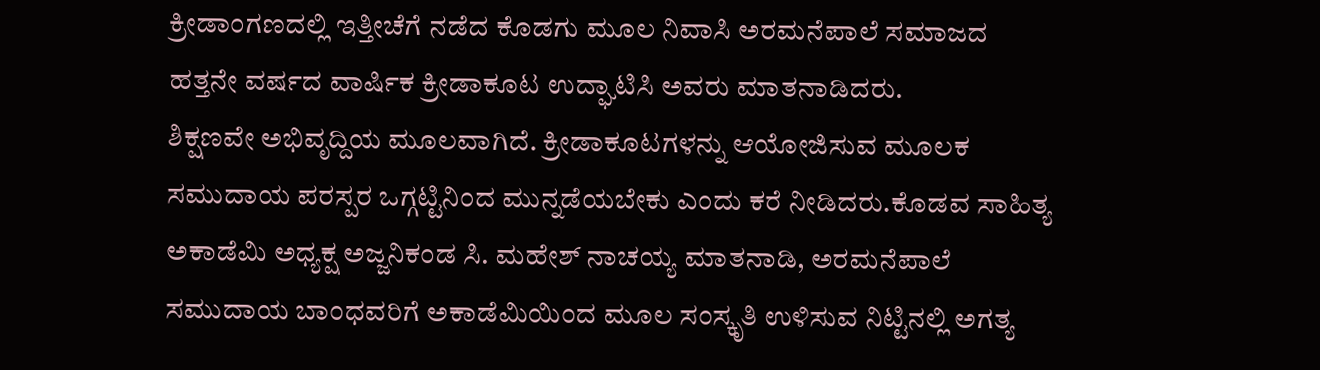ಕ್ರೀಡಾಂಗಣದಲ್ಲಿ ಇತ್ತೀಚೆಗೆ ನಡೆದ ಕೊಡಗು ಮೂಲ ನಿವಾಸಿ ಅರಮನೆಪಾಲೆ ಸಮಾಜದ ಹತ್ತನೇ ವರ್ಷದ ವಾರ್ಷಿಕ ಕ್ರೀಡಾಕೂಟ ಉದ್ಘಾಟಿಸಿ ಅವರು ಮಾತನಾಡಿದರು.
ಶಿಕ್ಷಣವೇ ಅಭಿವೃದ್ದಿಯ ಮೂಲವಾಗಿದೆ. ಕ್ರೀಡಾಕೂಟಗಳನ್ನು ಆಯೋಜಿಸುವ ಮೂಲಕ ಸಮುದಾಯ ಪರಸ್ಪರ ಒಗ್ಗಟ್ಟಿನಿಂದ ಮುನ್ನಡೆಯಬೇಕು ಎಂದು ಕರೆ ನೀಡಿದರು.ಕೊಡವ ಸಾಹಿತ್ಯ ಅಕಾಡೆಮಿ ಅಧ್ಯಕ್ಷ ಅಜ್ಜನಿಕಂಡ ಸಿ. ಮಹೇಶ್ ನಾಚಯ್ಯ ಮಾತನಾಡಿ, ಅರಮನೆಪಾಲೆ ಸಮುದಾಯ ಬಾಂಧವರಿಗೆ ಅಕಾಡೆಮಿಯಿಂದ ಮೂಲ ಸಂಸ್ಕೃತಿ ಉಳಿಸುವ ನಿಟ್ಟಿನಲ್ಲಿ ಅಗತ್ಯ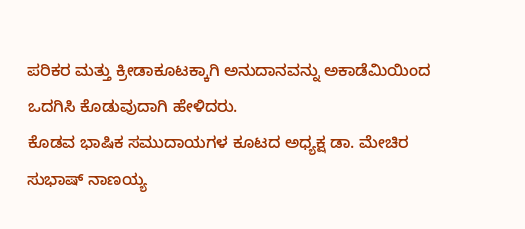ಪರಿಕರ ಮತ್ತು ಕ್ರೀಡಾಕೂಟಕ್ಕಾಗಿ ಅನುದಾನವನ್ನು ಅಕಾಡೆಮಿಯಿಂದ ಒದಗಿಸಿ ಕೊಡುವುದಾಗಿ ಹೇಳಿದರು.
ಕೊಡವ ಭಾಷಿಕ ಸಮುದಾಯಗಳ ಕೂಟದ ಅಧ್ಯಕ್ಷ ಡಾ. ಮೇಚಿರ ಸುಭಾಷ್ ನಾಣಯ್ಯ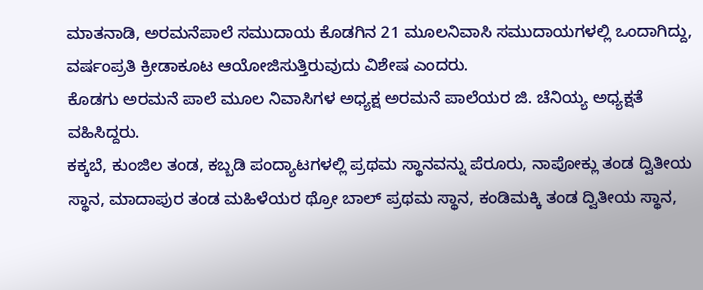ಮಾತನಾಡಿ, ಅರಮನೆಪಾಲೆ ಸಮುದಾಯ ಕೊಡಗಿನ 21 ಮೂಲನಿವಾಸಿ ಸಮುದಾಯಗಳಲ್ಲಿ ಒಂದಾಗಿದ್ದು, ವರ್ಷಂಪ್ರತಿ ಕ್ರೀಡಾಕೂಟ ಆಯೋಜಿಸುತ್ತಿರುವುದು ವಿಶೇಷ ಎಂದರು.
ಕೊಡಗು ಅರಮನೆ ಪಾಲೆ ಮೂಲ ನಿವಾಸಿಗಳ ಅಧ್ಯಕ್ಷ ಅರಮನೆ ಪಾಲೆಯರ ಜಿ. ಚೆನಿಯ್ಯ ಅಧ್ಯಕ್ಷತೆ ವಹಿಸಿದ್ದರು.
ಕಕ್ಕಬೆ, ಕುಂಜಿಲ ತಂಡ, ಕಬ್ಬಡಿ ಪಂದ್ಯಾಟಗಳಲ್ಲಿ ಪ್ರಥಮ ಸ್ಥಾನವನ್ನು ಪೆರೂರು, ನಾಪೋಕ್ಲು ತಂಡ ದ್ವಿತೀಯ ಸ್ಥಾನ, ಮಾದಾಪುರ ತಂಡ ಮಹಿಳೆಯರ ಥ್ರೋ ಬಾಲ್ ಪ್ರಥಮ ಸ್ಥಾನ, ಕಂಡಿಮಕ್ಕಿ ತಂಡ ದ್ವಿತೀಯ ಸ್ಥಾನ,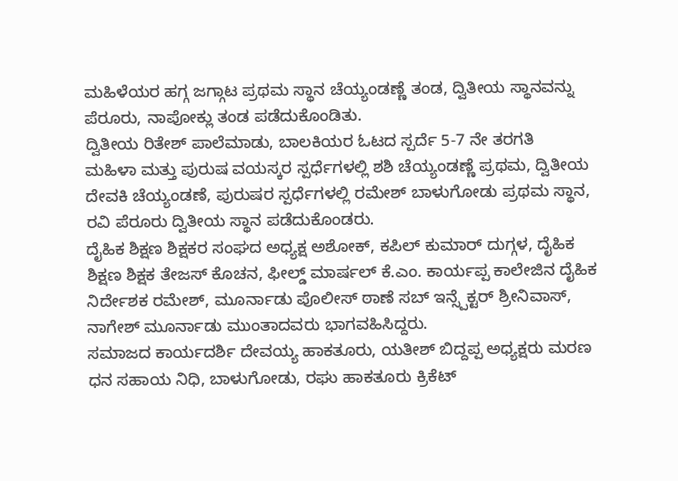ಮಹಿಳೆಯರ ಹಗ್ಗ ಜಗ್ಗಾಟ ಪ್ರಥಮ ಸ್ಥಾನ ಚೆಯ್ಯಂಡಣ್ಣೆ ತಂಡ, ದ್ವಿತೀಯ ಸ್ಥಾನವನ್ನು ಪೆರೂರು, ನಾಪೋಕ್ಲು ತಂಡ ಪಡೆದುಕೊಂಡಿತು.
ದ್ವಿತೀಯ ರಿತೇಶ್ ಪಾಲೆಮಾಡು, ಬಾಲಕಿಯರ ಓಟದ ಸ್ಪರ್ದೆ 5-7 ನೇ ತರಗತಿ
ಮಹಿಳಾ ಮತ್ತು ಪುರುಷ ವಯಸ್ಕರ ಸ್ಪರ್ಧೆಗಳಲ್ಲಿ ಶಶಿ ಚೆಯ್ಯಂಡಣ್ಣೆ ಪ್ರಥಮ, ದ್ವಿತೀಯ ದೇವಕಿ ಚೆಯ್ಯಂಡಣೆ, ಪುರುಷರ ಸ್ಪರ್ಧೆಗಳಲ್ಲಿ ರಮೇಶ್ ಬಾಳುಗೋಡು ಪ್ರಥಮ ಸ್ಥಾನ, ರವಿ ಪೆರೂರು ದ್ವಿತೀಯ ಸ್ಥಾನ ಪಡೆದುಕೊಂಡರು.
ದೈಹಿಕ ಶಿಕ್ಷಣ ಶಿಕ್ಷಕರ ಸಂಘದ ಅಧ್ಯಕ್ಷ ಅಶೋಕ್, ಕಪಿಲ್ ಕುಮಾರ್ ದುಗ್ಗಳ, ದೈಹಿಕ ಶಿಕ್ಷಣ ಶಿಕ್ಷಕ ತೇಜಸ್ ಕೊಚನ, ಫೀಲ್ಡ್ ಮಾರ್ಷಲ್ ಕೆ.ಎಂ. ಕಾರ್ಯಪ್ಪ ಕಾಲೇಜಿನ ದೈಹಿಕ ನಿರ್ದೇಶಕ ರಮೇಶ್, ಮೂರ್ನಾಡು ಪೊಲೀಸ್ ಠಾಣೆ ಸಬ್ ಇನ್ಸ್ಪೆಕ್ಟರ್ ಶ್ರೀನಿವಾಸ್, ನಾಗೇಶ್ ಮೂರ್ನಾಡು ಮುಂತಾದವರು ಭಾಗವಹಿಸಿದ್ದರು.
ಸಮಾಜದ ಕಾರ್ಯದರ್ಶಿ ದೇವಯ್ಯ ಹಾಕತೂರು, ಯತೀಶ್ ಬಿದ್ದಪ್ಪ ಅಧ್ಯಕ್ಷರು ಮರಣ ಧನ ಸಹಾಯ ನಿಧಿ, ಬಾಳುಗೋಡು, ರಘು ಹಾಕತೂರು ಕ್ರಿಕೆಟ್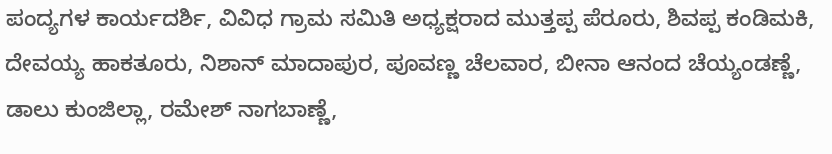ಪಂದ್ಯಗಳ ಕಾರ್ಯದರ್ಶಿ, ವಿವಿಧ ಗ್ರಾಮ ಸಮಿತಿ ಅಧ್ಯಕ್ಷರಾದ ಮುತ್ತಪ್ಪ ಪೆರೂರು, ಶಿವಪ್ಪ ಕಂಡಿಮಕಿ, ದೇವಯ್ಯ ಹಾಕತೂರು, ನಿಶಾನ್ ಮಾದಾಪುರ, ಪೂವಣ್ಣ ಚೆಲವಾರ, ಬೀನಾ ಆನಂದ ಚೆಯ್ಯಂಡಣ್ಣೆ, ಡಾಲು ಕುಂಜಿಲ್ಲಾ, ರಮೇಶ್ ನಾಗಬಾಣ್ಣೆ,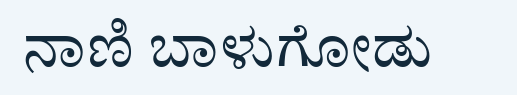ನಾಣಿ ಬಾಳುಗೋಡು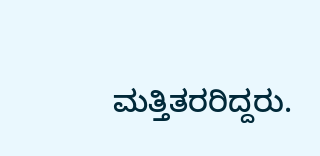ಮತ್ತಿತರರಿದ್ದರು.